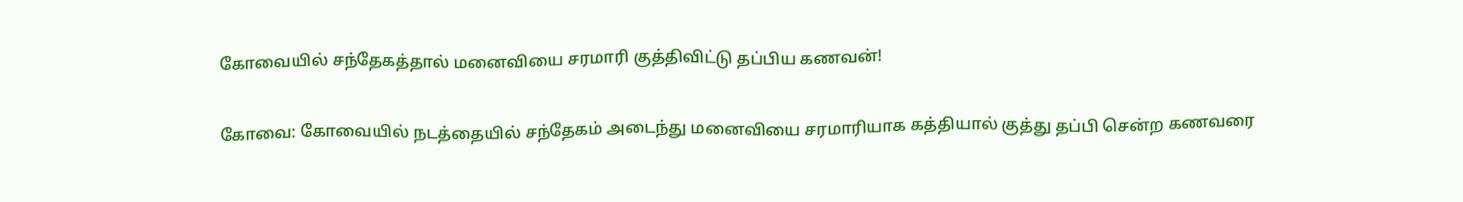கோவையில் சந்தேகத்தால் மனைவியை சரமாரி குத்திவிட்டு தப்பிய கணவன்!

கோவை: கோவையில் நடத்தையில் சந்தேகம் அடைந்து மனைவியை சரமாரியாக கத்தியால் குத்து தப்பி சென்ற கணவரை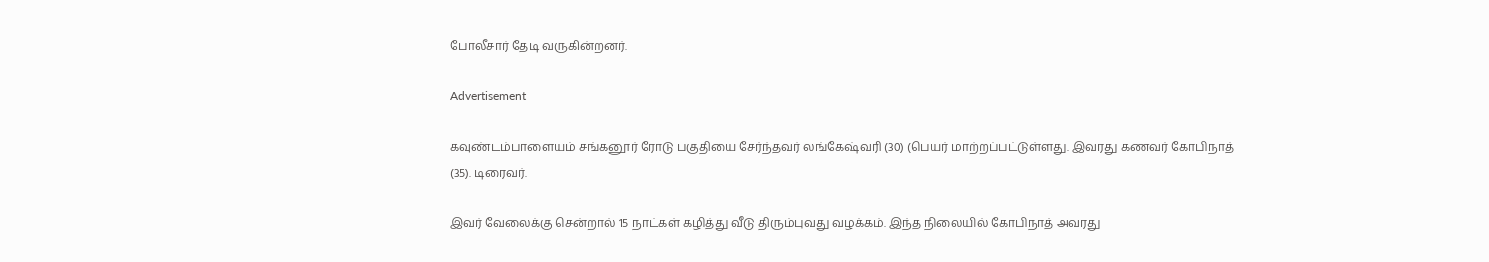போலீசார் தேடி வருகின்றனர்.

Advertisement

கவுண்டம்பாளையம் சங்கனூர் ரோடு பகுதியை சேர்ந்தவர் லங்கேஷ்வரி (30) (பெயர் மாற்றப்பட்டுள்ளது. இவரது கணவர் கோபிநாத் (35). டிரைவர்.

இவர் வேலைக்கு சென்றால் 15 நாட்கள் கழித்து வீடு திரும்புவது வழக்கம். இந்த நிலையில் கோபிநாத் அவரது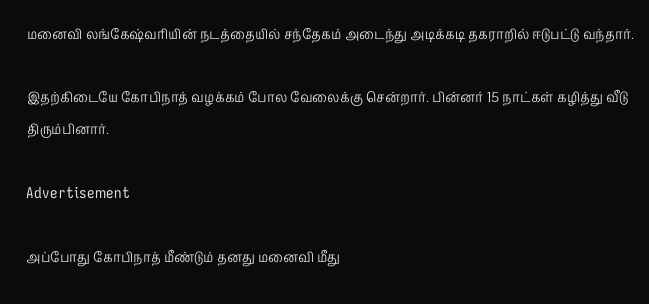மனைவி லங்கேஷ்வரியின் நடத்தையில் சந்தேகம் அடைந்து அடிக்கடி தகராறில் ஈடுபட்டு வந்தார்.

இதற்கிடையே கோபிநாத் வழக்கம் போல வேலைக்கு சென்றார். பின்னர் 15 நாட்கள் கழித்து வீடு திரும்பினார்.

Advertisement

அப்போது கோபிநாத் மீண்டும் தனது மனைவி மீது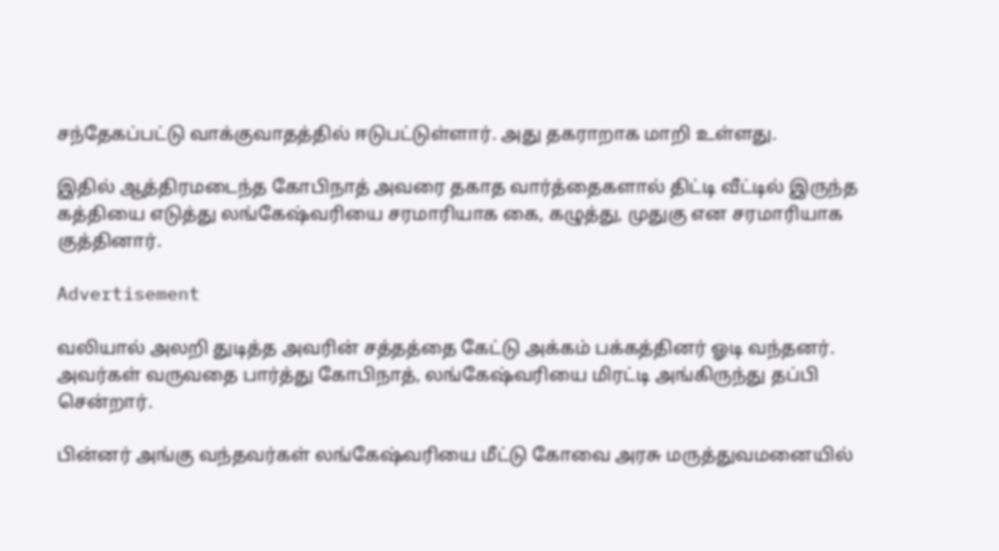சந்தேகப்பட்டு வாக்குவாதத்தில் ஈடுபட்டுள்ளார். அது தகராறாக மாறி உள்ளது.

இதில் ஆத்திரமடைந்த கோபிநாத் அவரை தகாத வார்த்தைகளால் திட்டி வீட்டில் இருந்த கத்தியை எடுத்து லங்கேஷ்வரியை சரமாரியாக கை, கழுத்து, முதுகு என சரமாரியாக குத்தினார்.

Advertisement

வலியால் அலறி துடித்த அவரின் சத்தத்தை கேட்டு அக்கம் பக்கத்தினர் ஓடி வந்தனர். அவர்கள் வருவதை பார்த்து கோபிநாத், லங்கேஷ்வரியை மிரட்டி அங்கிருந்து தப்பி சென்றார்.

பின்னர் அங்கு வந்தவர்கள் லங்கேஷ்வரியை மீட்டு கோவை அரசு மருத்துவமனையில்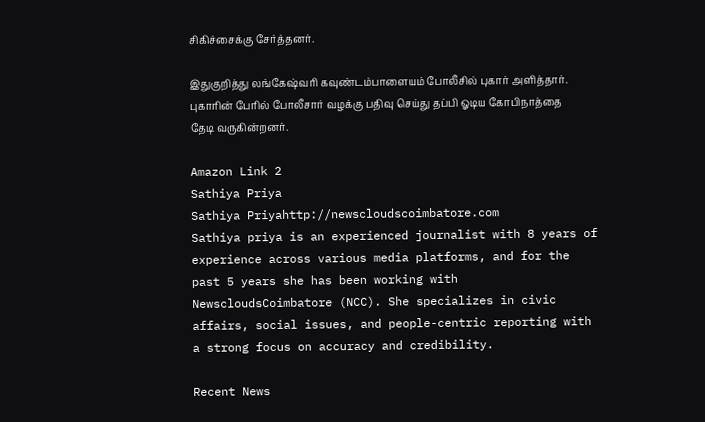சிகிச்சைக்கு சேர்த்தனர்.

இதுகுறித்து லங்கேஷ்வரி கவுண்டம்பாளையம் போலீசில் புகார் அளித்தார். புகாரின் பேரில் போலீசார் வழக்கு பதிவு செய்து தப்பி ஓடிய கோபிநாத்தை தேடி வருகின்றனர்.

Amazon Link 2
Sathiya Priya
Sathiya Priyahttp://newscloudscoimbatore.com
Sathiya priya is an experienced journalist with 8 years of experience across various media platforms, and for the past 5 years she has been working with NewscloudsCoimbatore (NCC). She specializes in civic affairs, social issues, and people-centric reporting with a strong focus on accuracy and credibility.

Recent News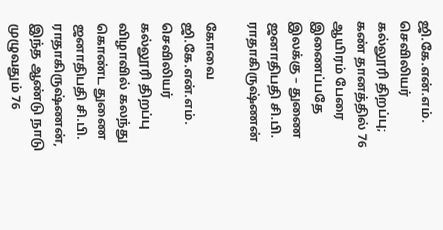ஜி.கே.என்.எம். செவிலியர் கல்லூரி திறப்பு; கண் தானத்தில் 76 ஆயிரம் பேரை இணைப்பதே இலக்கு – துணை ஜனாதிபதி சி.பி. ராதாகிருஷ்ணன்

கோவை ஜி.கே.என்.எம். செவிலியர் கல்லூரி திறப்பு விழாவில் கலந்து கொண்ட துணை ஜனாதிபதி சி.பி. ராதாகிருஷ்ணன், இந்த ஆண்டு நாடு முழுவதும் 76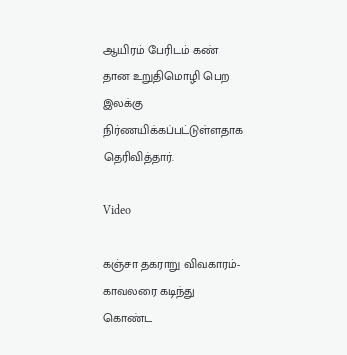ஆயிரம் பேரிடம் கண் தான உறுதிமொழி பெற இலக்கு நிர்ணயிக்கப்பட்டுள்ளதாக தெரிவித்தார்.

Video

கஞ்சா தகராறு விவகாரம்- காவலரை கடிந்து கொண்ட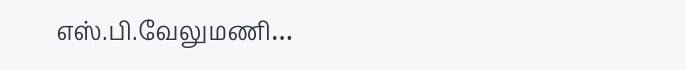எஸ்.பி.வேலுமணி…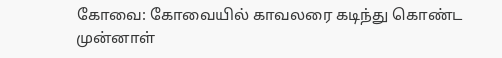கோவை: கோவையில் காவலரை கடிந்து கொண்ட முன்னாள்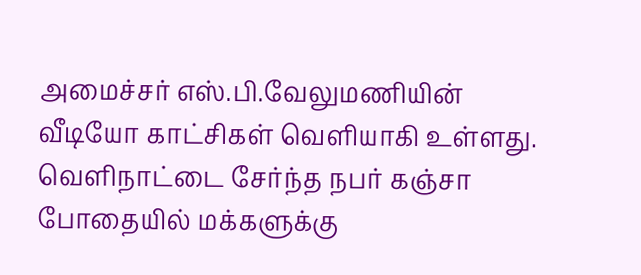அமைச்சர் எஸ்.பி.வேலுமணியின் வீடியோ காட்சிகள் வெளியாகி உள்ளது. வெளிநாட்டை சேர்ந்த நபர் கஞ்சா போதையில் மக்களுக்கு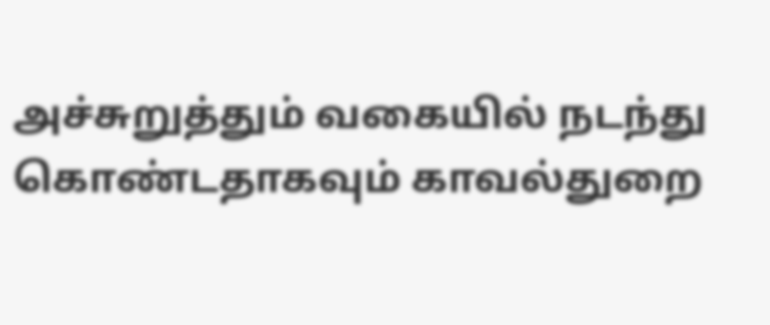அச்சுறுத்தும் வகையில் நடந்து கொண்டதாகவும் காவல்துறை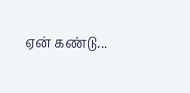ஏன் கண்டு...